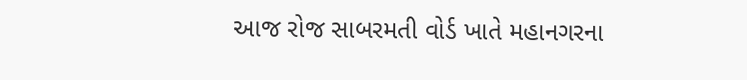આજ રોજ સાબરમતી વોર્ડ ખાતે મહાનગરના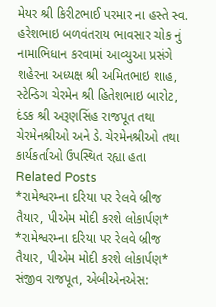મેયર શ્રી કિરીટભાઈ પરમાર ના હસ્તે સ્વ. હરેશભાઇ બળવંતરાય ભાવસાર ચોક નું નામાભિધાન કરવામાં આવ્યુઆ પ્રસંગે શહેરના અધ્યક્ષ શ્રી અમિતભાઇ શાહ, સ્ટેન્ડિગ ચેરમેન શ્રી હિતેશભાઇ બારોટ, દંડક શ્રી અરૂણસિંહ રાજપૂત તથા ચેરમેનશ્રીઓ અને ડે. ચેરમેનશ્રીઓ તથા કાર્યકર્તાઓ ઉપસ્થિત રહ્યા હતા
Related Posts
*રામેશ્વરમ્ના દરિયા પર રેલવે બ્રીજ તૈયાર, પીએમ મોદી કરશે લોકાર્પણ*
*રામેશ્વરમ્ના દરિયા પર રેલવે બ્રીજ તૈયાર, પીએમ મોદી કરશે લોકાર્પણ* સંજીવ રાજપૂત, એબીએનએસ: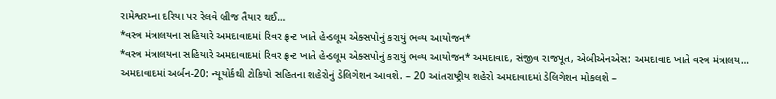રામેશ્વરમ્ના દરિયા પર રેલવે બ્રીજ તૈયાર થઈ…
*વસ્ત્ર મંત્રાલયના સહિયારે અમદાવાદમાં રિવર ફ્રન્ટ ખાતે હેન્ડલૂમ એક્સપોનું કરાયું ભવ્ય આયોજન*
*વસ્ત્ર મંત્રાલયના સહિયારે અમદાવાદમાં રિવર ફ્રન્ટ ખાતે હેન્ડલૂમ એક્સપોનું કરાયું ભવ્ય આયોજન* અમદાવાદ, સંજીવ રાજપૂત, એબીએનએસ: અમદાવાદ ખાતે વસ્ત્ર મંત્રાલય…
અમદાવાદમાં અર્બન-20: ન્યૂયોર્કથી ટોકિયો સહિતના શહેરોનું ડેલિગેશન આવશે. – 20 આંતરાષ્ટ્રીય શહેરો અમદાવાદમાં ડેલિગેશન મોકલશે –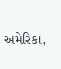અમેરિકા,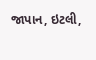જાપાન, ઇટલી,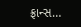ફ્રાન્સ…